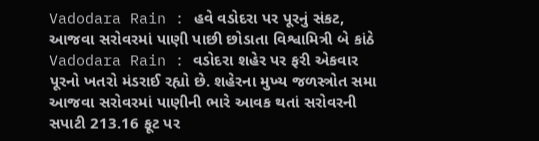Vadodara Rain : હવે વડોદરા પર પૂરનું સંકટ, આજવા સરોવરમાં પાણી પાછી છોડાતા વિશ્વામિત્રી બે કાંઠે
Vadodara Rain : વડોદરા શહેર પર ફરી એકવાર પૂરનો ખતરો મંડરાઈ રહ્યો છે. શહેરના મુખ્ય જળસ્ત્રોત સમા આજવા સરોવરમાં પાણીની ભારે આવક થતાં સરોવરની સપાટી 213.16 ફૂટ પર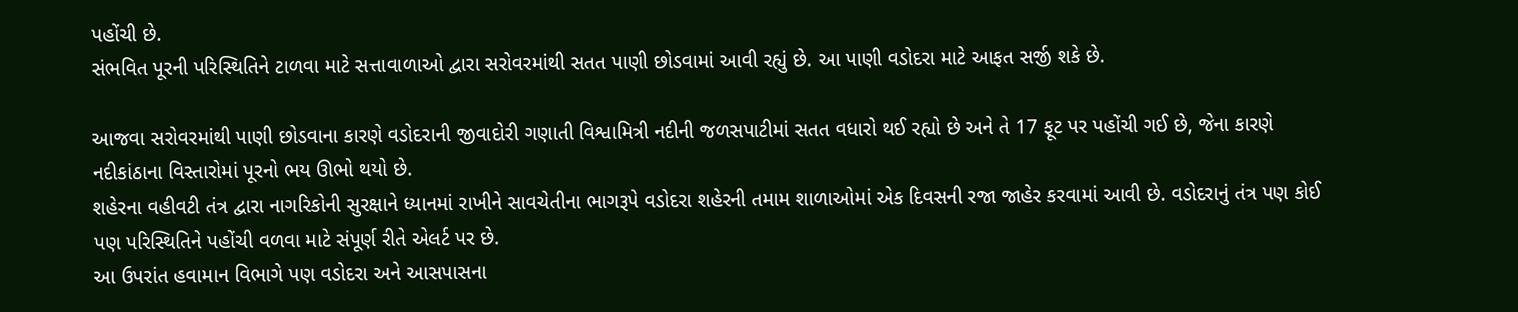પહોંચી છે.
સંભવિત પૂરની પરિસ્થિતિને ટાળવા માટે સત્તાવાળાઓ દ્વારા સરોવરમાંથી સતત પાણી છોડવામાં આવી રહ્યું છે. આ પાણી વડોદરા માટે આફત સર્જી શકે છે.

આજવા સરોવરમાંથી પાણી છોડવાના કારણે વડોદરાની જીવાદોરી ગણાતી વિશ્વામિત્રી નદીની જળસપાટીમાં સતત વધારો થઈ રહ્યો છે અને તે 17 ફૂટ પર પહોંચી ગઈ છે, જેના કારણે નદીકાંઠાના વિસ્તારોમાં પૂરનો ભય ઊભો થયો છે.
શહેરના વહીવટી તંત્ર દ્વારા નાગરિકોની સુરક્ષાને ધ્યાનમાં રાખીને સાવચેતીના ભાગરૂપે વડોદરા શહેરની તમામ શાળાઓમાં એક દિવસની રજા જાહેર કરવામાં આવી છે. વડોદરાનું તંત્ર પણ કોઈ પણ પરિસ્થિતિને પહોંચી વળવા માટે સંપૂર્ણ રીતે એલર્ટ પર છે.
આ ઉપરાંત હવામાન વિભાગે પણ વડોદરા અને આસપાસના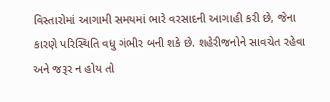વિસ્તારોમાં આગામી સમયમાં ભારે વરસાદની આગાહી કરી છે, જેના કારણે પરિસ્થિતિ વધુ ગંભીર બની શકે છે. શહેરીજનોને સાવચેત રહેવા અને જરૂર ન હોય તો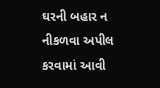ઘરની બહાર ન નીકળવા અપીલ કરવામાં આવી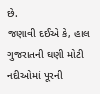છે.
જણાવી દઈએ કે, હાલ ગુજરાતની ઘણી મોટી નદીઓમાં પૂરની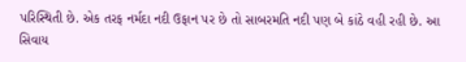પરિસ્થિતી છે. એક તરફ નર્મદા નદી ઉફાન પર છે તો સાબરમતિ નદી પણ બે કાંઠે વહી રહી છે. આ સિવાય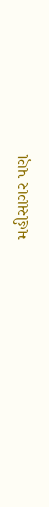મહીસાગર પણ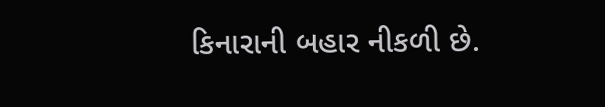કિનારાની બહાર નીકળી છે.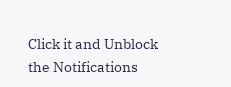Click it and Unblock the Notifications